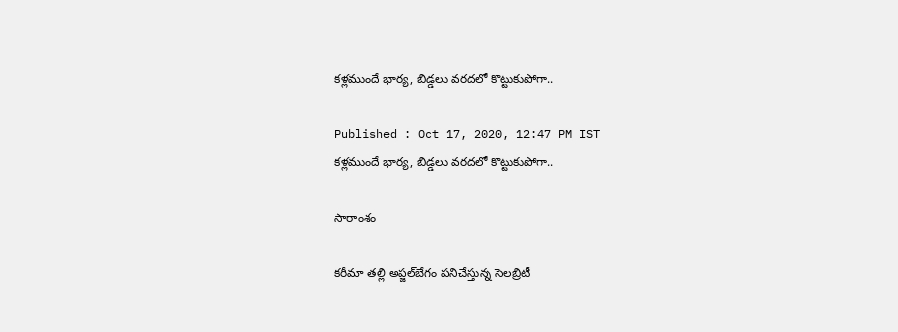కళ్లముందే భార్య, బిడ్డలు వరదలో కొట్టుకుపోగా..

Published : Oct 17, 2020, 12:47 PM IST
కళ్లముందే భార్య, బిడ్డలు వరదలో కొట్టుకుపోగా..

సారాంశం

కరీమా తల్లి అప్జల్‌బేగం పనిచేస్తున్న సెలబ్రిటీ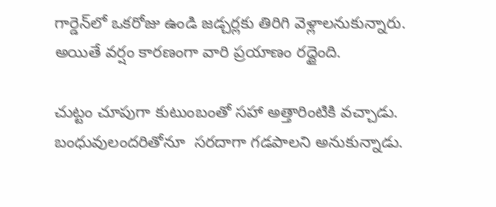గార్డెన్‌లో ఒకరోజు ఉండి జడ్చర్లకు తిరిగి వెళ్లాలనుకున్నారు. అయితే వర్షం కారణంగా వారి ప్రయాణం రద్దైంది.

చుట్టం చూపుగా కుటుంబంతో సహా అత్తారింటికి వచ్చాడు. బంధువులందరితోనూ  సరదాగా గడపాలని అనుకున్నాడు.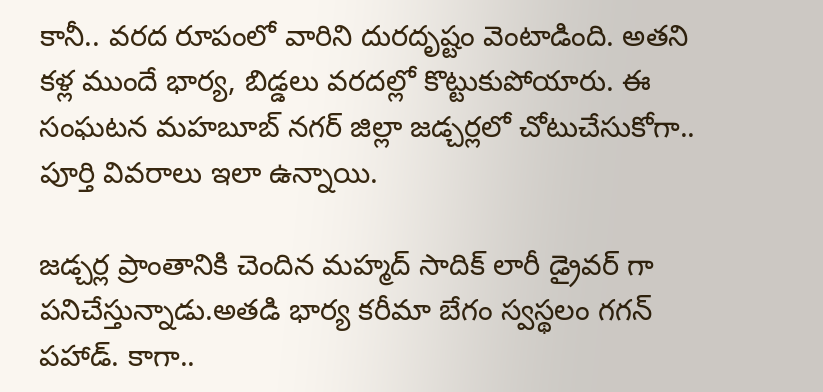కానీ.. వరద రూపంలో వారిని దురదృష్టం వెంటాడింది. అతని కళ్ల ముందే భార్య, బిడ్డలు వరదల్లో కొట్టుకుపోయారు. ఈ సంఘటన మహబూబ్ నగర్ జిల్లా జడ్చర్లలో చోటుచేసుకోగా.. పూర్తి వివరాలు ఇలా ఉన్నాయి.

జడ్చర్ల ప్రాంతానికి చెందిన మహ్మద్ సాదిక్ లారీ డ్రైవర్ గా పనిచేస్తున్నాడు.అతడి భార్య కరీమా బేగం స్వస్థలం గగన్ పహాడ్. కాగా..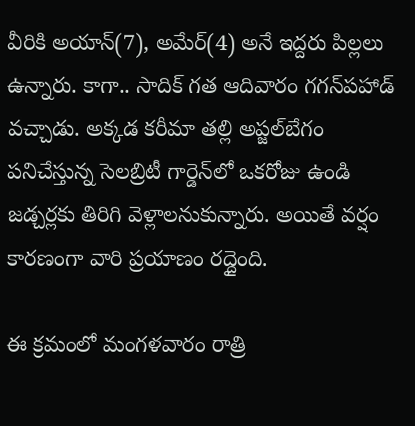వీరికి అయాన్(7), అమేర్(4) అనే ఇద్దరు పిల్లలు ఉన్నారు. కాగా.. సాదిక్ గత ఆదివారం గగన్‌పహాడ్‌ వచ్చాడు. అక్కడ కరీమా తల్లి అప్జల్‌బేగం పనిచేస్తున్న సెలబ్రిటీ గార్డెన్‌లో ఒకరోజు ఉండి జడ్చర్లకు తిరిగి వెళ్లాలనుకున్నారు. అయితే వర్షం కారణంగా వారి ప్రయాణం రద్దైంది.

ఈ క్రమంలో మంగళవారం రాత్రి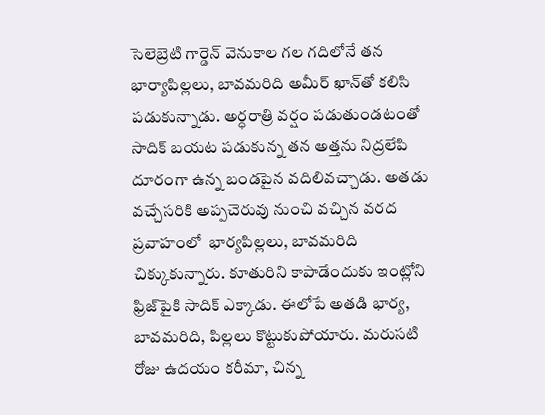సెలెబ్రెటి గార్డెన్‌ వెనుకాల గల గదిలోనే తన భార్యాపిల్లలు, బావమరిది అమీర్‌ ఖాన్‌తో కలిసి పడుకున్నాడు. అర్ధరాత్రి వర్షం పడుతుండటంతో సాదిక్‌ బయట పడుకున్న తన అత్తను నిద్రలేపి దూరంగా ఉన్న బండపైన వదిలివచ్చాడు. అతడు వచ్చేసరికి అప్పచెరువు నుంచి వచ్చిన వరద ప్రవాహంలో  భార్యపిల్లలు, బావమరిది చిక్కుకున్నారు. కూతురిని కాపాడేందుకు ఇంట్లోని ఫ్రిజ్‌పైకి సాదిక్‌ ఎక్కాడు. ఈలోపే అతడి భార్య, బావమరిది, పిల్లలు కొట్టుకుపోయారు. మరుసటి రోజు ఉదయం కరీమా, చిన్న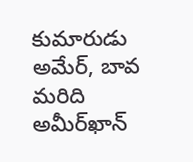కుమారుడు అమేర్‌, బావ మరిది అమీర్‌ఖాన్‌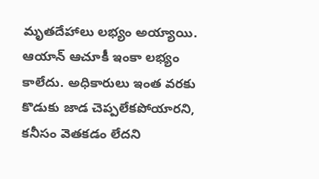మృతదేహాలు లభ్యం అయ్యాయి. ఆయాన్‌ ఆచూకీ ఇంకా లభ్యం కాలేదు. అధికారులు ఇంత వరకు కొడుకు జాడ చెప్పలేకపోయారని, కనీసం వెతకడం లేదని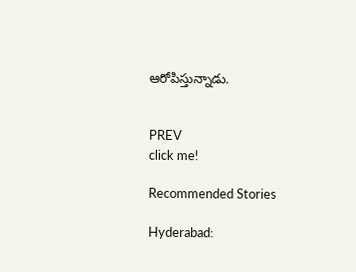ఆరోపిస్తున్నాడు.


PREV
click me!

Recommended Stories

Hyderabad: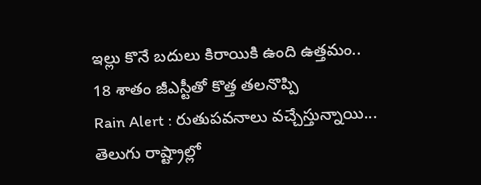ఇల్లు కొనే బ‌దులు కిరాయికి ఉంది ఉత్త‌మం.. 18 శాతం జీఎస్టీతో కొత్త త‌ల‌నొప్పి
Rain Alert : రుతుపవనాలు వచ్చేస్తున్నాయి... తెలుగు రాష్ట్రాల్లో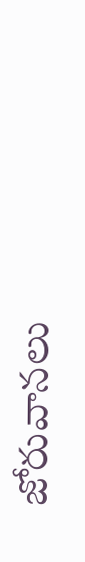జోరువానలు